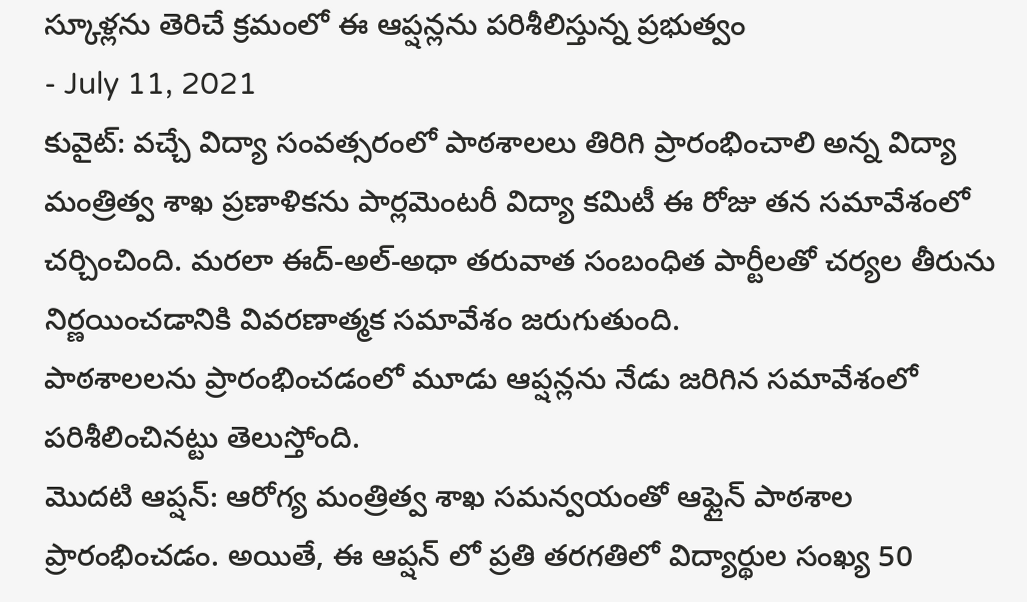స్కూళ్లను తెరిచే క్రమంలో ఈ ఆప్షన్లను పరిశీలిస్తున్న ప్రభుత్వం
- July 11, 2021
కువైట్: వచ్చే విద్యా సంవత్సరంలో పాఠశాలలు తిరిగి ప్రారంభించాలి అన్న విద్యా మంత్రిత్వ శాఖ ప్రణాళికను పార్లమెంటరీ విద్యా కమిటీ ఈ రోజు తన సమావేశంలో చర్చించింది. మరలా ఈద్-అల్-అధా తరువాత సంబంధిత పార్టీలతో చర్యల తీరును నిర్ణయించడానికి వివరణాత్మక సమావేశం జరుగుతుంది.
పాఠశాలలను ప్రారంభించడంలో మూడు ఆప్షన్లను నేడు జరిగిన సమావేశంలో పరిశీలించినట్టు తెలుస్తోంది.
మొదటి ఆప్షన్: ఆరోగ్య మంత్రిత్వ శాఖ సమన్వయంతో ఆఫ్లైన్ పాఠశాల ప్రారంభించడం. అయితే, ఈ ఆప్షన్ లో ప్రతి తరగతిలో విద్యార్థుల సంఖ్య 50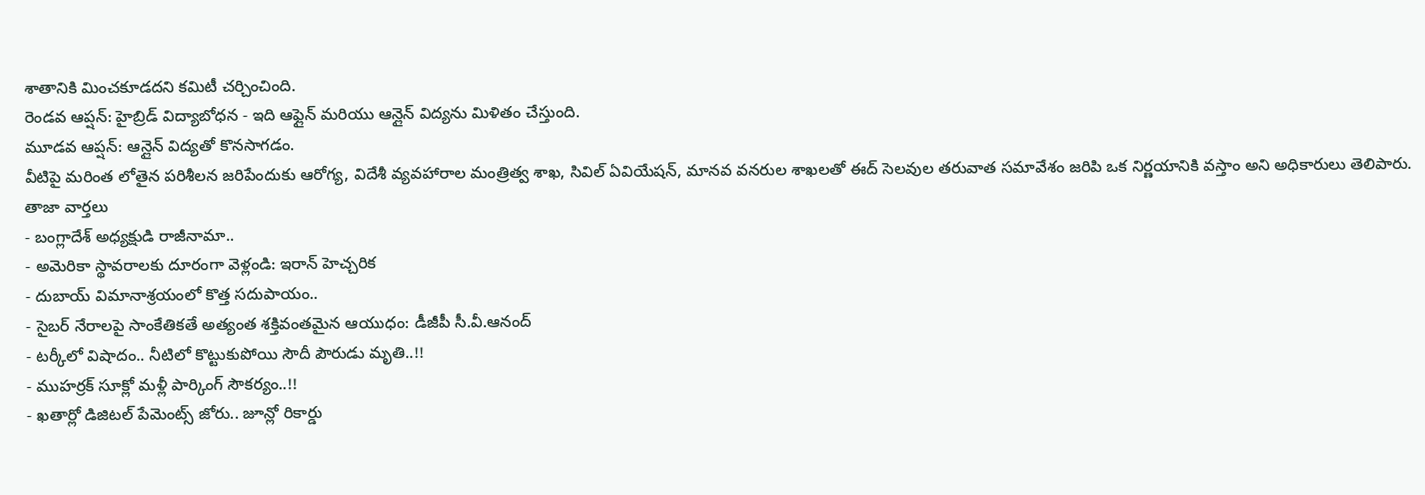శాతానికి మించకూడదని కమిటీ చర్చించింది.
రెండవ ఆప్షన్: హైబ్రిడ్ విద్యాబోధన - ఇది ఆఫ్లైన్ మరియు ఆన్లైన్ విద్యను మిళితం చేస్తుంది.
మూడవ ఆప్షన్: ఆన్లైన్ విద్యతో కొనసాగడం.
వీటిపై మరింత లోతైన పరిశీలన జరిపేందుకు ఆరోగ్య, విదేశీ వ్యవహారాల మంత్రిత్వ శాఖ, సివిల్ ఏవియేషన్, మానవ వనరుల శాఖలతో ఈద్ సెలవుల తరువాత సమావేశం జరిపి ఒక నిర్ణయానికి వస్తాం అని అధికారులు తెలిపారు.
తాజా వార్తలు
- బంగ్లాదేశ్ అధ్యక్షుడి రాజీనామా..
- అమెరికా స్థావరాలకు దూరంగా వెళ్లండి: ఇరాన్ హెచ్చరిక
- దుబాయ్ విమానాశ్రయంలో కొత్త సదుపాయం..
- సైబర్ నేరాలపై సాంకేతికతే అత్యంత శక్తివంతమైన ఆయుధం: డీజీపీ సీ.వీ.ఆనంద్
- టర్కీలో విషాదం.. నీటిలో కొట్టుకుపోయి సౌదీ పౌరుడు మృతి..!!
- ముహర్రక్ సూక్లో మళ్లీ పార్కింగ్ సౌకర్యం..!!
- ఖతార్లో డిజిటల్ పేమెంట్స్ జోరు.. జూన్లో రికార్డు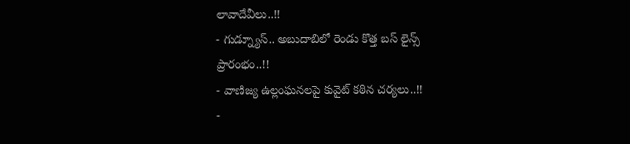లావాదేవీలు..!!
- గుడ్న్యూస్.. అబుదాబిలో రెండు కొత్త బస్ లైన్స్ ప్రారంభం..!!
- వాణిజ్య ఉల్లంఘనలపై కువైట్ కఠిన చర్యలు..!!
-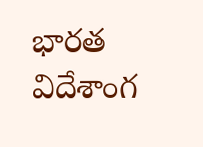భారత విదేశాంగ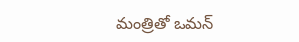మంత్రితో ఒమన్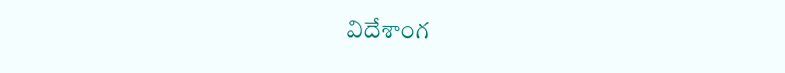విదేశాంగ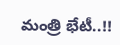మంత్రి భేటీ..!!